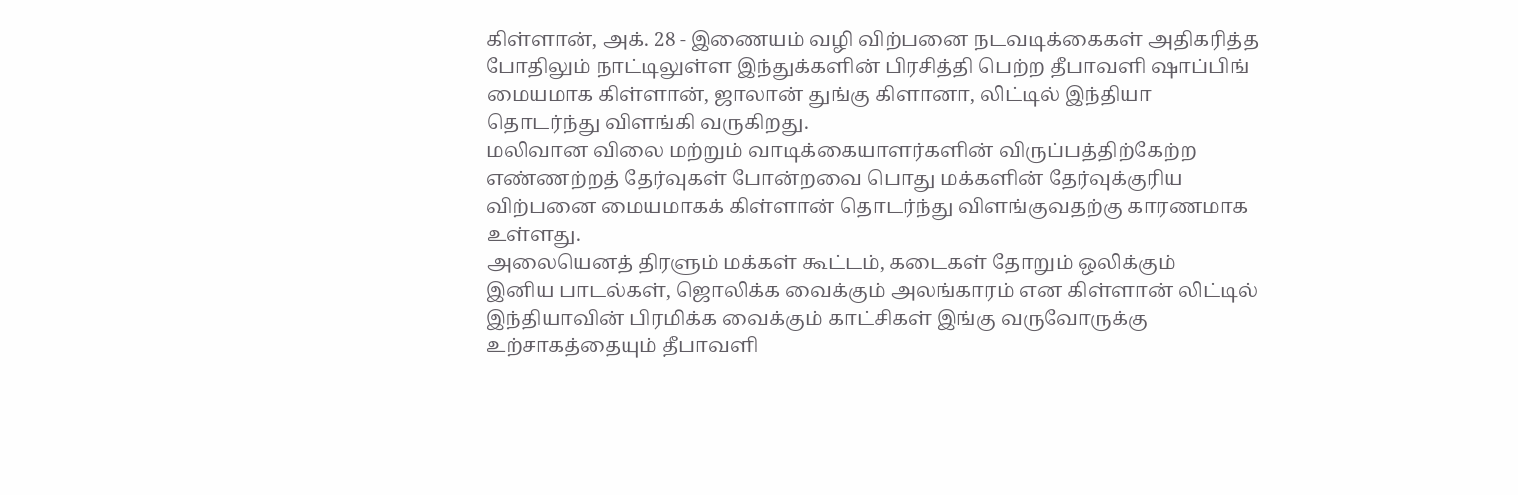கிள்ளான், அக். 28 - இணையம் வழி விற்பனை நடவடிக்கைகள் அதிகரித்த
போதிலும் நாட்டிலுள்ள இந்துக்களின் பிரசித்தி பெற்ற தீபாவளி ஷாப்பிங்
மையமாக கிள்ளான், ஜாலான் துங்கு கிளானா, லிட்டில் இந்தியா
தொடர்ந்து விளங்கி வருகிறது.
மலிவான விலை மற்றும் வாடிக்கையாளர்களின் விருப்பத்திற்கேற்ற
எண்ணற்றத் தேர்வுகள் போன்றவை பொது மக்களின் தேர்வுக்குரிய
விற்பனை மையமாகக் கிள்ளான் தொடர்ந்து விளங்குவதற்கு காரணமாக
உள்ளது.
அலையெனத் திரளும் மக்கள் கூட்டம், கடைகள் தோறும் ஒலிக்கும்
இனிய பாடல்கள், ஜொலிக்க வைக்கும் அலங்காரம் என கிள்ளான் லிட்டில்
இந்தியாவின் பிரமிக்க வைக்கும் காட்சிகள் இங்கு வருவோருக்கு
உற்சாகத்தையும் தீபாவளி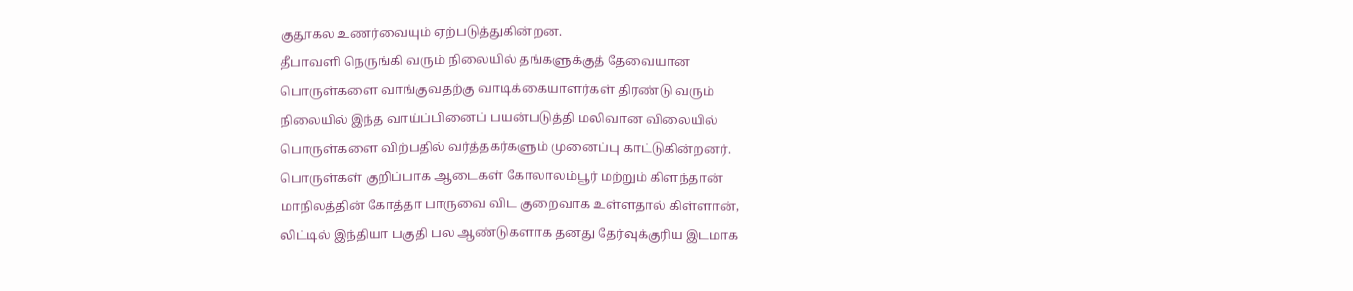குதூகல உணர்வையும் ஏற்படுத்துகின்றன.
தீபாவளி நெருங்கி வரும் நிலையில் தங்களுக்குத் தேவையான
பொருள்களை வாங்குவதற்கு வாடிக்கையாளர்கள் திரண்டு வரும்
நிலையில் இந்த வாய்ப்பினைப் பயன்படுத்தி மலிவான விலையில்
பொருள்களை விற்பதில் வர்த்தகர்களும் முனைப்பு காட்டுகின்றனர்.
பொருள்கள் குறிப்பாக ஆடைகள் கோலாலம்பூர் மற்றும் கிளந்தான்
மாநிலத்தின் கோத்தா பாருவை விட குறைவாக உள்ளதால் கிள்ளான்,
லிட்டில் இந்தியா பகுதி பல ஆண்டுகளாக தனது தேர்வுக்குரிய இடமாக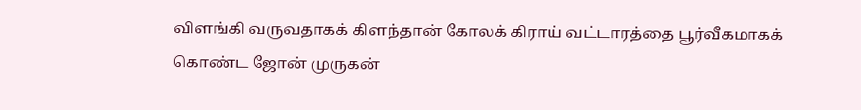விளங்கி வருவதாகக் கிளந்தான் கோலக் கிராய் வட்டாரத்தை பூர்வீகமாகக்
கொண்ட ஜோன் முருகன்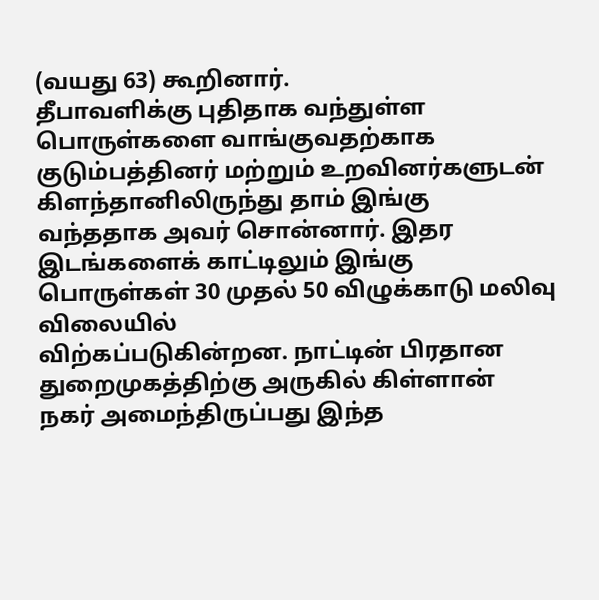(வயது 63) கூறினார்.
தீபாவளிக்கு புதிதாக வந்துள்ள பொருள்களை வாங்குவதற்காக
குடும்பத்தினர் மற்றும் உறவினர்களுடன் கிளந்தானிலிருந்து தாம் இங்கு
வந்ததாக அவர் சொன்னார். இதர இடங்களைக் காட்டிலும் இங்கு
பொருள்கள் 30 முதல் 50 விழுக்காடு மலிவு விலையில்
விற்கப்படுகின்றன. நாட்டின் பிரதான துறைமுகத்திற்கு அருகில் கிள்ளான்
நகர் அமைந்திருப்பது இந்த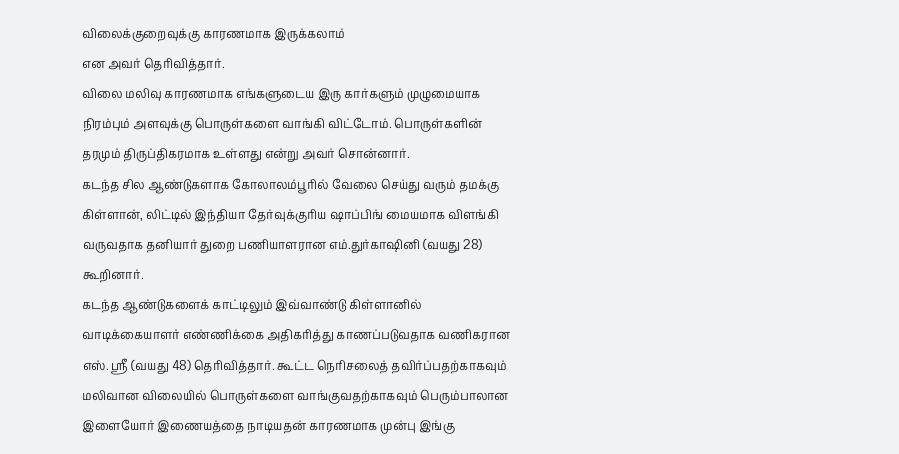விலைக்குறைவுக்கு காரணமாக இருக்கலாம்
என அவர் தெரிவித்தார்.
விலை மலிவு காரணமாக எங்களுடைய இரு கார்களும் முழுமையாக
நிரம்பும் அளவுக்கு பொருள்களை வாங்கி விட்டோம். பொருள்களின்
தரமும் திருப்திகரமாக உள்ளது என்று அவர் சொன்னார்.
கடந்த சில ஆண்டுகளாக கோலாலம்பூரில் வேலை செய்து வரும் தமக்கு
கிள்ளான், லிட்டில் இந்தியா தேர்வுக்குரிய ஷாப்பிங் மையமாக விளங்கி
வருவதாக தனியார் துறை பணியாளரான எம்.துர்காஷினி (வயது 28)
கூறினார்.
கடந்த ஆண்டுகளைக் காட்டிலும் இவ்வாண்டு கிள்ளானில்
வாடிக்கையாளர் எண்ணிக்கை அதிகரித்து காணப்படுவதாக வணிகரான
எஸ். ஸ்ரீ (வயது 48) தெரிவித்தார். கூட்ட நெரிசலைத் தவிர்ப்பதற்காகவும்
மலிவான விலையில் பொருள்களை வாங்குவதற்காகவும் பெரும்பாலான
இளையோர் இணையத்தை நாடியதன் காரணமாக முன்பு இங்கு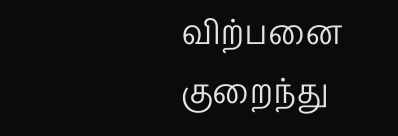விற்பனை
குறைந்து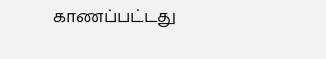காணப்பட்டது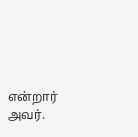என்றார் அவர்.